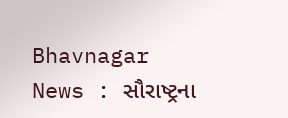Bhavnagar News : સૌરાષ્ટ્રના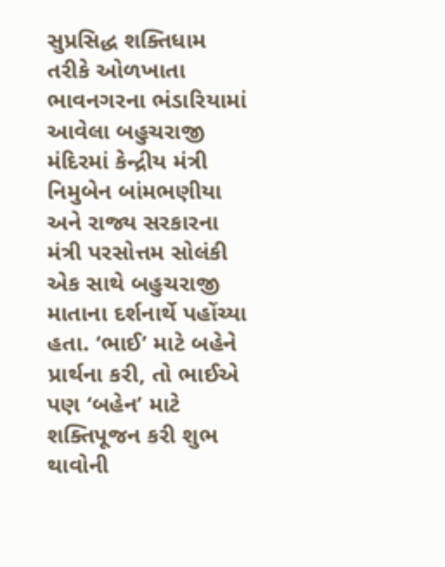સુપ્રસિદ્ધ શક્તિધામ તરીકે ઓળખાતા ભાવનગરના ભંડારિયામાં આવેલા બહુચરાજી મંદિરમાં કેન્દ્રીય મંત્રી નિમુબેન બાંમભણીયા અને રાજ્ય સરકારના મંત્રી પરસોત્તમ સોલંકી એક સાથે બહુચરાજી માતાના દર્શનાર્થે પહોંચ્યા હતા. ‘ભાઈ’ માટે બહેને પ્રાર્થના કરી, તો ભાઈએ પણ ‘બહેન’ માટે શક્તિપૂજન કરી શુભ થાવોની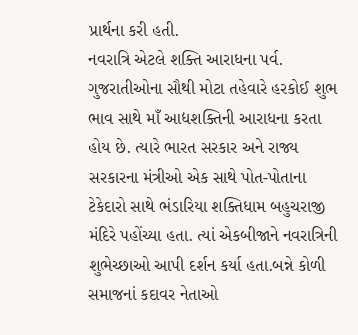પ્રાર્થના કરી હતી.
નવરાત્રિ એટલે શક્તિ આરાધના પર્વ. ગુજરાતીઓના સૌથી મોટા તહેવારે હરકોઈ શુભ ભાવ સાથે માઁ આદ્યશક્તિની આરાધના કરતા હોય છે. ત્યારે ભારત સરકાર અને રાજ્ય સરકારના મંત્રીઓ એક સાથે પોત-પોતાના ટેકેદારો સાથે ભંડારિયા શક્તિધામ બહુચરાજી મંદિરે પહોંચ્યા હતા. ત્યાં એકબીજાને નવરાત્રિની શુભેચ્છાઓ આપી દર્શન કર્યા હતા.બન્ને કોળી સમાજનાં કદાવર નેતાઓ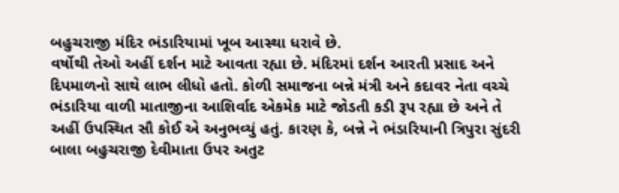બહુચરાજી મંદિર ભંડારિયામાં ખૂબ આસ્થા ધરાવે છે.
વર્ષોથી તેઓ અહીં દર્શન માટે આવતા રહ્યા છે. મંદિરમાં દર્શન આરતી પ્રસાદ અને દિપમાળનો સાથે લાભ લીધો હતો. કોળી સમાજના બન્ને મંત્રી અને કદાવર નેતા વચ્ચે ભંડારિયા વાળી માતાજીના આશિર્વાદ એકમેક માટે જોડતી કડી રૂપ રહ્યા છે અને તે અહીં ઉપસ્થિત સૌ કોઈ એ અનુભવ્યું હતું. કારણ કે, બન્ને ને ભંડારિયાની ત્રિપુરા સુંદરી બાલા બહુચરાજી દેવીમાતા ઉપર અતુટ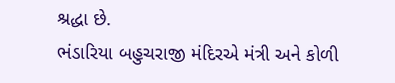શ્રદ્ધા છે.
ભંડારિયા બહુચરાજી મંદિરએ મંત્રી અને કોળી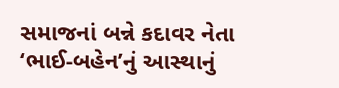સમાજનાં બન્ને કદાવર નેતા ‘ભાઈ-બહેન’નું આસ્થાનું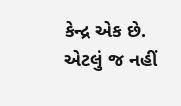કેન્દ્ર એક છે. એટલું જ નહીં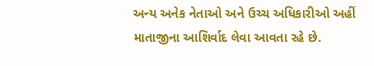અન્ય અનેક નેતાઓ અને ઉચ્ચ અધિકારીઓ અહીં માતાજીના આશિર્વાદ લેવા આવતા રહે છે.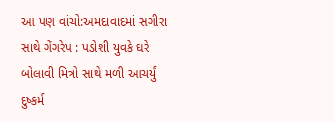આ પણ વાંચો:અમદાવાદમાં સગીરા સાથે ગેંગરેપ : પડોશી યુવકે ઘરે બોલાવી મિત્રો સાથે મળી આચર્યું દુષ્કર્મ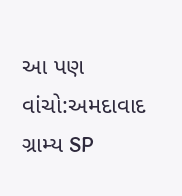આ પણ વાંચો:અમદાવાદ ગ્રામ્ય SP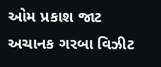ઓમ પ્રકાશ જાટ અચાનક ગરબા વિઝીટ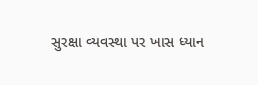સુરક્ષા વ્યવસ્થા પર ખાસ ધ્યાન